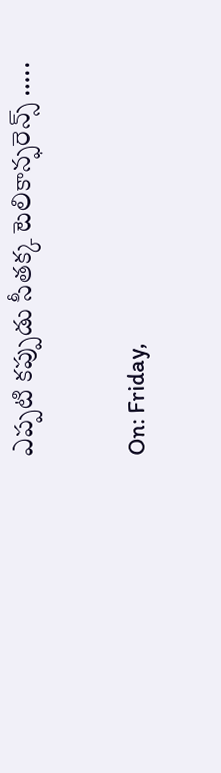ఎప్పటి కప్పుడు సీతక్క టెలికాన్ఫరెన్స్ …..

On: Friday,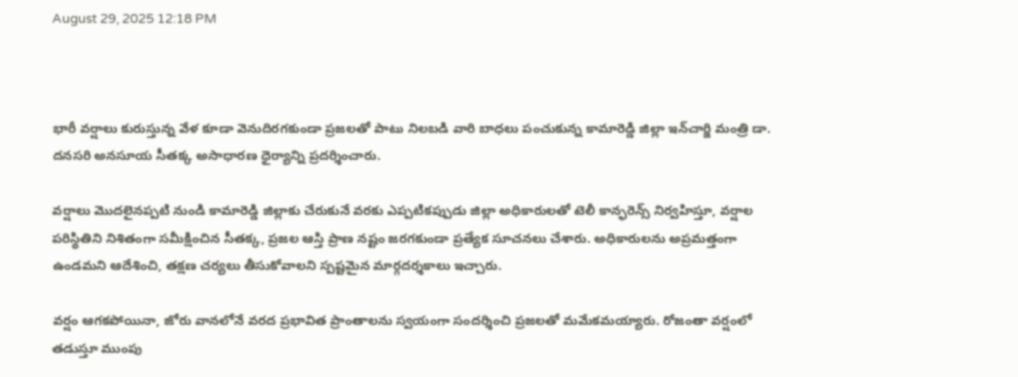August 29, 2025 12:18 PM



భారీ వర్షాలు కురుస్తున్న వేళ కూడా వెనుదిరగకుండా ప్రజలతో పాటు నిలబడి వారి బాధలు పంచుకున్న కామారెడ్డి జిల్లా ఇన్‌చార్జి మంత్రి డా. దనసరి అనసూయ సీతక్క అసాధారణ ధైర్యాన్ని ప్రదర్శించారు.

వర్షాలు మొదలైనప్పటి నుండి కామారెడ్డి జిల్లాకు చేరుకునే వరకు ఎప్పటికప్పుడు జిల్లా అధికారులతో టెలీ కాన్ఫరెన్స్ నిర్వహిస్తూ, వర్షాల పరిస్థితిని నిశితంగా సమీక్షించిన సీతక్క, ప్రజల ఆస్తి ప్రాణ నష్టం జరగకుండా ప్రత్యేక సూచనలు చేశారు. అధికారులను అప్రమత్తంగా ఉండమని ఆదేశించి, తక్షణ చర్యలు తీసుకోవాలని స్పష్టమైన మార్గదర్శకాలు ఇచ్చారు.

వర్షం ఆగకపోయినా, జోరు వానలోనే వరద ప్రభావిత ప్రాంతాలను స్వయంగా సందర్శించి ప్రజలతో మమేకమయ్యారు. రోజంతా వర్షంలో తడుస్తూ ముంపు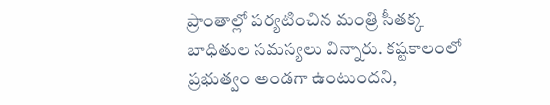ప్రాంతాల్లో పర్యటించిన మంత్రి సీతక్క బాధితుల సమస్యలు విన్నారు. కష్టకాలంలో ప్రభుత్వం అండగా ఉంటుందని,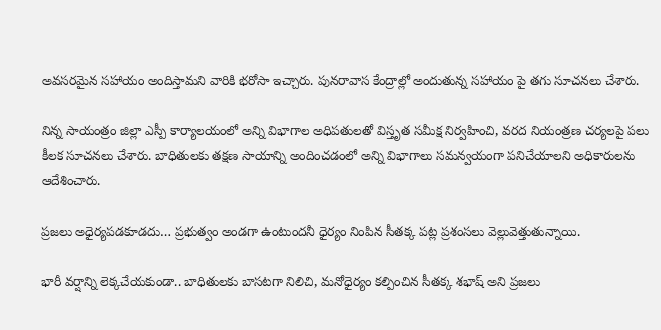అవసరమైన సహాయం అందిస్తామని వారికి భరోసా ఇచ్చారు. పునరావాస కేంద్రాల్లో అందుతున్న సహాయం పై తగు సూచనలు చేశారు.

నిన్న సాయంత్రం జిల్లా ఎస్పీ కార్యాలయంలో అన్ని విభాగాల అధిపతులతో విస్తృత సమీక్ష నిర్వహించి, వరద నియంత్రణ చర్యలపై పలు కీలక సూచనలు చేశారు. బాధితులకు తక్షణ సాయాన్ని అందించడంలో అన్ని విభాగాలు సమన్వయంగా పనిచేయాలని అధికారులను ఆదేశించారు.

ప్రజలు అధైర్యపడకూడదు… ప్రభుత్వం అండగా ఉంటుందనీ ధైర్యం నింపిన సీతక్క పట్ల ప్రశంసలు వెల్లువెత్తుతున్నాయి.

భారీ వర్షాన్ని లెక్కచేయకుండా.. బాధితులకు బాసటగా నిలిచి, మనోధైర్యం కల్పించిన సీతక్క శభాష్ అని ప్రజలు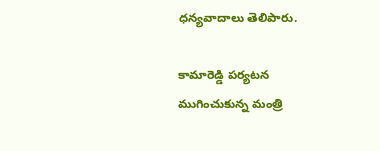ధన్యవాదాలు తెలిపారు.

కామారెడ్డి పర్యటన ముగించుకున్న మంత్రి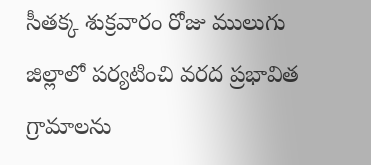సీతక్క శుక్రవారం రోజు ములుగు జిల్లాలో పర్యటించి వరద ప్రభావిత గ్రామాలను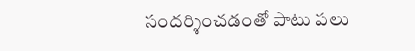సందర్శించడంతో పాటు పలు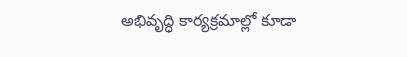అభివృద్ధి కార్యక్రమాల్లో కూడా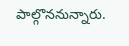పాల్గొననున్నారు.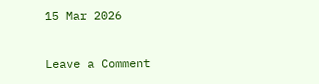15 Mar 2026

Leave a Comment